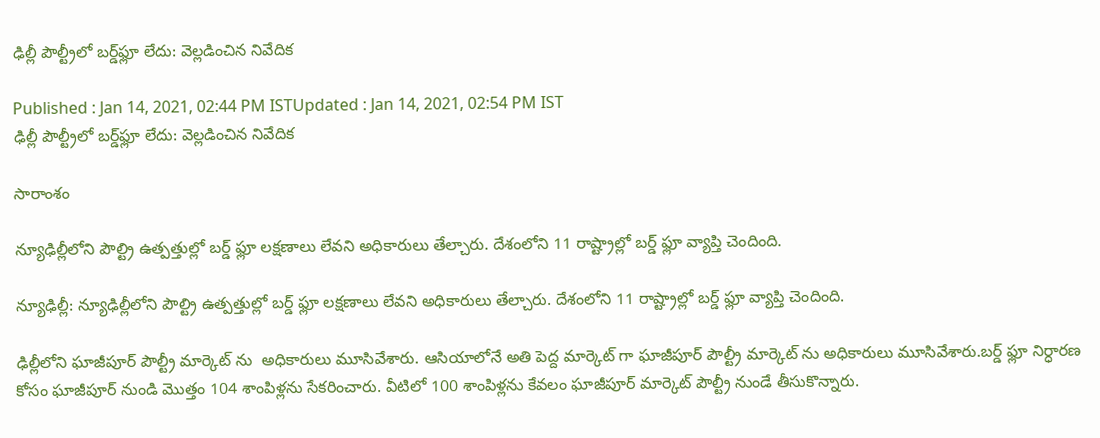ఢిల్లీ పౌల్ట్రీలో బర్డ్‌ఫ్లూ లేదు: వెల్లడించిన నివేదిక

Published : Jan 14, 2021, 02:44 PM ISTUpdated : Jan 14, 2021, 02:54 PM IST
ఢిల్లీ పౌల్ట్రీలో బర్డ్‌ఫ్లూ లేదు: వెల్లడించిన నివేదిక

సారాంశం

న్యూఢిల్లీలోని పౌల్ట్రి ఉత్పత్తుల్లో బర్డ్ ఫ్లూ లక్షణాలు లేవని అధికారులు తేల్చారు. దేశంలోని 11 రాష్ట్రాల్లో బర్డ్ ఫ్లూ వ్యాప్తి చెందింది.

న్యూఢిల్లీ: న్యూఢిల్లీలోని పౌల్ట్రి ఉత్పత్తుల్లో బర్డ్ ఫ్లూ లక్షణాలు లేవని అధికారులు తేల్చారు. దేశంలోని 11 రాష్ట్రాల్లో బర్డ్ ఫ్లూ వ్యాప్తి చెందింది.

ఢిల్లీలోని ఘాజీపూర్ పౌల్ట్రీ మార్కెట్ ను  అధికారులు మూసివేశారు. ఆసియాలోనే అతి పెద్ద మార్కెట్ గా ఘాజీపూర్ పౌల్ట్రీ మార్కెట్ ను అధికారులు మూసివేశారు.బర్డ్ ఫ్లూ నిర్ధారణ కోసం ఘాజీపూర్ నుండి మొత్తం 104 శాంపిళ్లను సేకరించారు. వీటిలో 100 శాంపిళ్లను కేవలం ఘాజీపూర్ మార్కెట్ పౌల్ట్రీ నుండే తీసుకొన్నారు.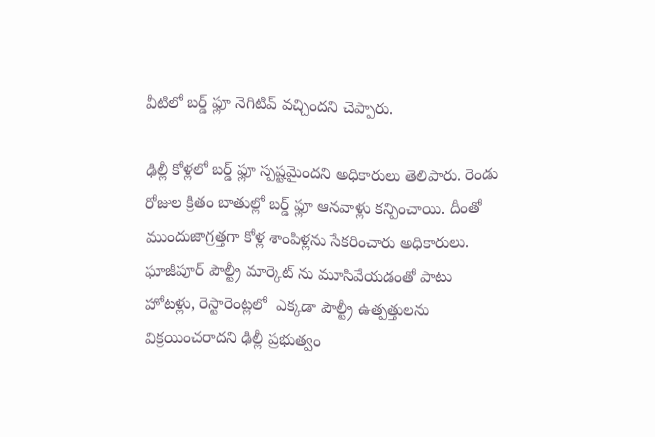వీటిలో బర్డ్ ఫ్లూ నెగిటివ్ వచ్చిందని చెప్పారు.

ఢిల్లీ కోళ్లలో బర్డ్ ఫ్లూ స్పష్టమైందని అధికారులు తెలిపారు. రెండు రోజుల క్రితం బాతుల్లో బర్డ్ ఫ్లూ ఆనవాళ్లు కన్పించాయి. దీంతో ముందుజాగ్రత్తగా కోళ్ల శాంపిళ్లను సేకరించారు అధికారులు. ఘాజీపూర్ పౌల్ట్రీ మార్కెట్ ను మూసివేయడంతో పాటు హోటళ్లు, రెస్టారెంట్లలో  ఎక్కడా పౌల్ట్రీ ఉత్పత్తులను విక్రయించరాదని ఢిల్లీ ప్రభుత్వం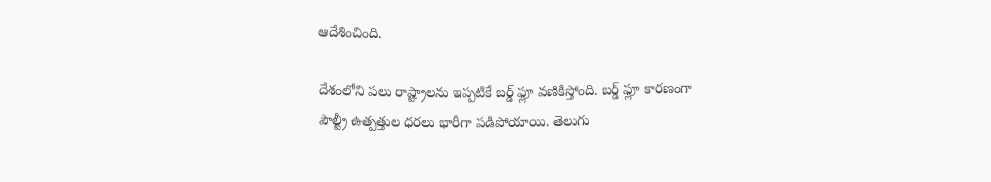ఆదేశించింది.

దేశంలోని పలు రాష్ట్రాలను ఇప్పటికే బర్డ్ ఫ్లూ వణికిస్తోంది. బర్డ్ ఫ్లూ కారణంగా పౌల్ట్రీ ఉత్పత్తుల ధరలు భారీగా పడిపోయాయి. తెలుగు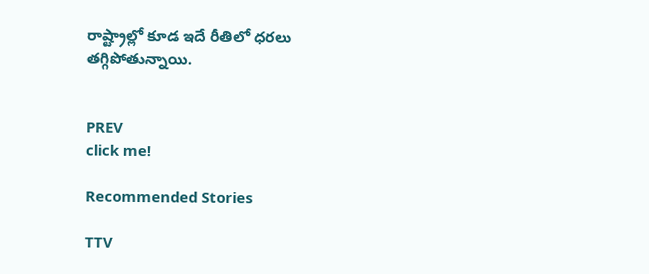రాష్ట్రాల్లో కూడ ఇదే రీతిలో ధరలు తగ్గిపోతున్నాయి.


PREV
click me!

Recommended Stories

TTV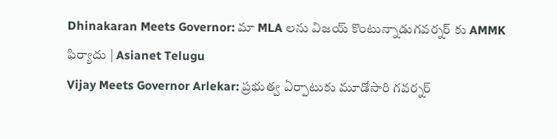Dhinakaran Meets Governor: మా MLA లను విజయ్ కొంటున్నాడుగవర్నర్ కు AMMK ఫిర్యాదు | Asianet Telugu
Vijay Meets Governor Arlekar: ప్రభుత్వ ఏర్పాటుకు మూడోసారి గవర్నర్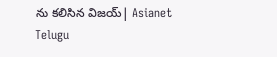ను కలిసిన విజయ్| Asianet Telugu